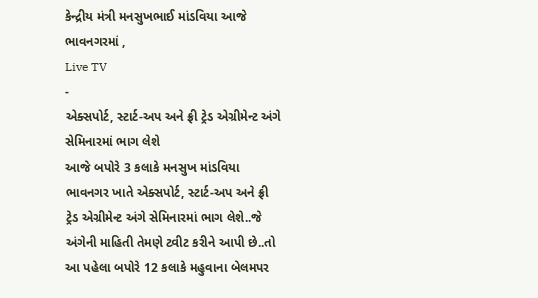કેન્દ્રીય મંત્રી મનસુખભાઈ માંડવિયા આજે ભાવનગરમાં ,
Live TV
-
એક્સપોર્ટ, સ્ટાર્ટ-અપ અને ફ્રી ટ્રેડ એગ્રીમેન્ટ અંગે સેમિનારમાં ભાગ લેશે
આજે બપોરે 3 કલાકે મનસુખ માંડવિયા ભાવનગર ખાતે એક્સપોર્ટ, સ્ટાર્ટ-અપ અને ફ્રી ટ્રેડ એગ્રીમેન્ટ અંગે સેમિનારમાં ભાગ લેશે..જે અંગેની માહિતી તેમણે ટ્વીટ કરીને આપી છે..તો આ પહેલા બપોરે 12 કલાકે મહુવાના બેલમપર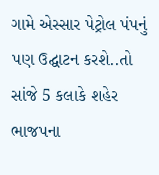ગામે એસ્સાર પેટ્રોલ પંપનું પણ ઉદ્ઘાટન કરશે..તો સાંજે 5 કલાકે શહેર ભાજપના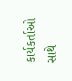કાર્યકર્તાઓ સાથે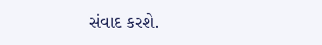સંવાદ કરશે.